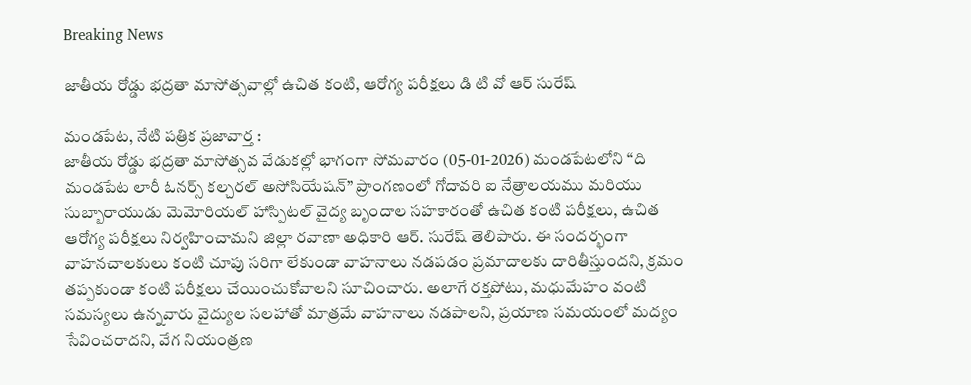Breaking News

జాతీయ రోడ్డు భద్రతా మాసోత్సవాల్లో ఉచిత కంటి, ఆరోగ్య పరీక్షలు డి టి వో ఆర్ సురేష్

మండపేట, నేటి పత్రిక ప్రజావార్త :
జాతీయ రోడ్డు భద్రతా మాసోత్సవ వేడుకల్లో భాగంగా సోమవారం (05-01-2026) మండపేటలోని “ది మండపేట లారీ ఓనర్స్ కల్చరల్ అసోసియేషన్” ప్రాంగణంలో గోదావరి ఐ నేత్రాలయము మరియు సుబ్బారాయుడు మెమోరియల్ హాస్పిటల్ వైద్య బృందాల సహకారంతో ఉచిత కంటి పరీక్షలు, ఉచిత ఆరోగ్య పరీక్షలు నిర్వహించామని జిల్లా రవాణా అధికారి ఆర్. సురేష్ తెలిపారు. ఈ సందర్భంగా వాహనచాలకులు కంటి చూపు సరిగా లేకుండా వాహనాలు నడపడం ప్రమాదాలకు దారితీస్తుందని, క్రమం తప్పకుండా కంటి పరీక్షలు చేయించుకోవాలని సూచించారు. అలాగే రక్తపోటు, మధుమేహం వంటి సమస్యలు ఉన్నవారు వైద్యుల సలహాతో మాత్రమే వాహనాలు నడపాలని, ప్రయాణ సమయంలో మద్యం సేవించరాదని, వేగ నియంత్రణ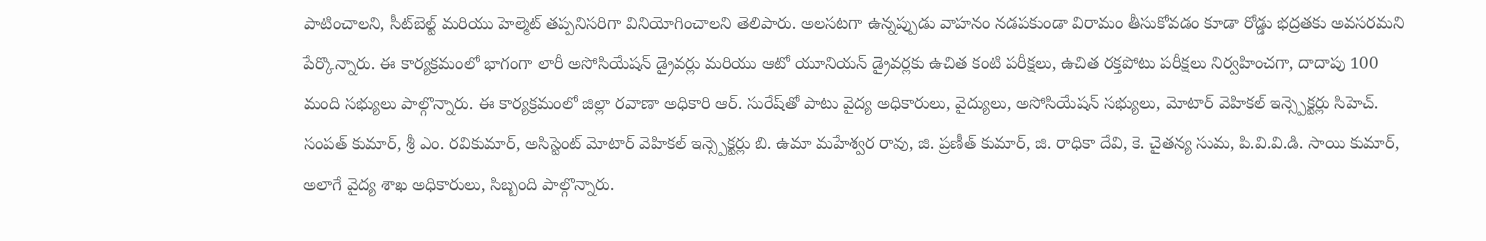పాటించాలని, సీట్‌బెల్ట్ మరియు హెల్మెట్ తప్పనిసరిగా వినియోగించాలని తెలిపారు. అలసటగా ఉన్నప్పుడు వాహనం నడపకుండా విరామం తీసుకోవడం కూడా రోడ్డు భద్రతకు అవసరమని పేర్కొన్నారు. ఈ కార్యక్రమంలో భాగంగా లారీ అసోసియేషన్ డ్రైవర్లు మరియు ఆటో యూనియన్ డ్రైవర్లకు ఉచిత కంటి పరీక్షలు, ఉచిత రక్తపోటు పరీక్షలు నిర్వహించగా, దాదాపు 100 మంది సభ్యులు పాల్గొన్నారు. ఈ కార్యక్రమంలో జిల్లా రవాణా అధికారి ఆర్. సురేష్‌తో పాటు వైద్య అధికారులు, వైద్యులు, అసోసియేషన్ సభ్యులు, మోటార్ వెహికల్ ఇన్స్పెక్టర్లు సిహెచ్. సంపత్ కుమార్, శ్రీ ఎం. రవికుమార్, అసిస్టెంట్ మోటార్ వెహికల్ ఇన్స్పెక్టర్లు బి. ఉమా మహేశ్వర రావు, జి. ప్రణీత్ కుమార్, జి. రాధికా దేవి, కె. చైతన్య సుమ, పి.వి.వి.డి. సాయి కుమార్, అలాగే వైద్య శాఖ అధికారులు, సిబ్బంది పాల్గొన్నారు.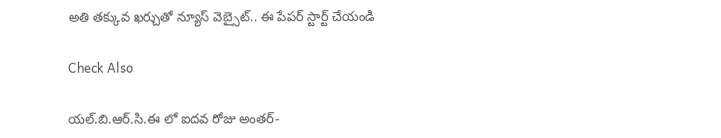అతి తక్కువ ఖర్చుతో న్యూస్ వెబ్సైట్.. ఈ పేపర్ స్టార్ట్ చేయండి

Check Also

యల్.బి.ఆర్.సి.ఈ లో ఐదవ రోజు అంతర్-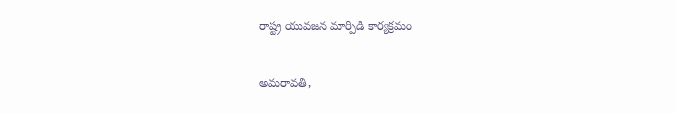రాష్ట్ర యువజన మార్పిడి కార్యక్రమం

అమరావతి,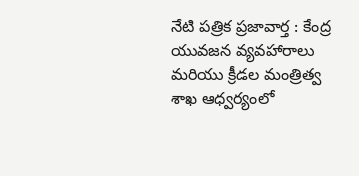నేటి పత్రిక ప్రజావార్త : కేంద్ర యువజన వ్యవహారాలు మరియు క్రీడల మంత్రిత్వ శాఖ ఆధ్వర్యంలో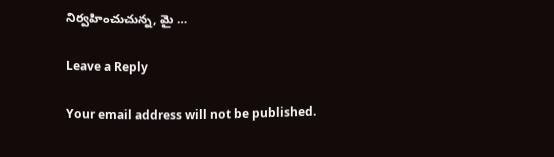నిర్వహించుచున్న, మై …

Leave a Reply

Your email address will not be published.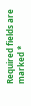Required fields are marked *